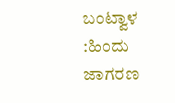ಬಂಟ್ವಾಳ :ಹಿಂದು ಜಾಗರಣ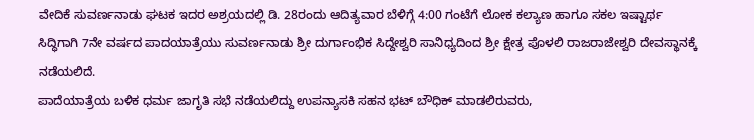ವೇದಿಕೆ ಸುವರ್ಣನಾಡು ಘಟಕ ಇದರ ಅಶ್ರಯದಲ್ಲಿ ಡಿ. 28ರಂದು ಆದಿತ್ಯವಾರ ಬೆಳಿಗ್ಗೆ 4:00 ಗಂಟೆಗೆ ಲೋಕ ಕಲ್ಯಾಣ ಹಾಗೂ ಸಕಲ ಇಷ್ಟಾರ್ಥ ಸಿದ್ಧಿಗಾಗಿ 7ನೇ ವರ್ಷದ ಪಾದಯಾತ್ರೆಯು ಸುವರ್ಣನಾಡು ಶ್ರೀ ದುರ್ಗಾಂಭಿಕ ಸಿದ್ದೇಶ್ವರಿ ಸಾನಿಧ್ಯದಿಂದ ಶ್ರೀ ಕ್ಷೇತ್ರ ಪೊಳಲಿ ರಾಜರಾಜೇಶ್ವರಿ ದೇವಸ್ಥಾನಕ್ಕೆ ನಡೆಯಲಿದೆ.
ಪಾದೆಯಾತ್ರೆಯ ಬಳಿಕ ಧರ್ಮ ಜಾಗೃತಿ ಸಭೆ ನಡೆಯಲಿದ್ದು ಉಪನ್ಯಾಸಕಿ ಸಹನ ಭಟ್ ಬೌಧಿಕ್ ಮಾಡಲಿರುವರು,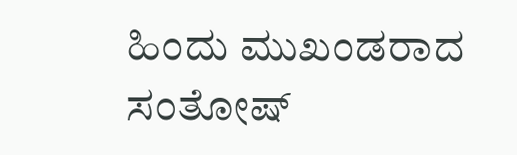ಹಿಂದು ಮುಖಂಡರಾದ ಸಂತೋಷ್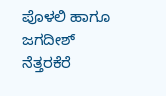ಪೊಳಲಿ ಹಾಗೂ ಜಗದೀಶ್ ನೆತ್ತರಕೆರೆ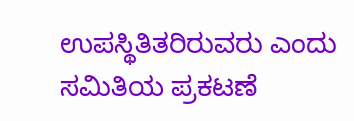ಉಪಸ್ಥಿತಿತರಿರುವರು ಎಂದು ಸಮಿತಿಯ ಪ್ರಕಟಣೆ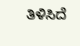ತಿಳಿಸಿದೆ